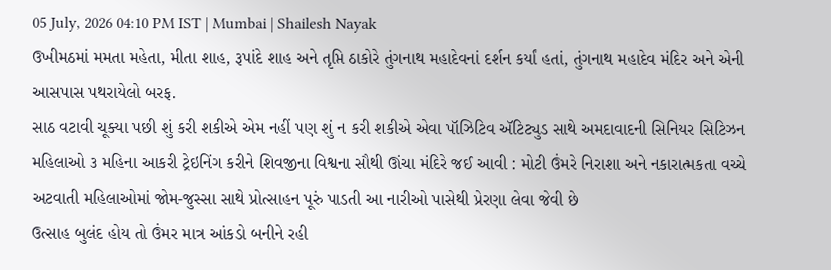05 July, 2026 04:10 PM IST | Mumbai | Shailesh Nayak
ઉખીમઠમાં મમતા મહેતા, મીતા શાહ, રૂપાંદે શાહ અને તૃપ્તિ ઠાકોરે તુંગનાથ મહાદેવનાં દર્શન કર્યાં હતાં, તુંગનાથ મહાદેવ મંદિર અને એની આસપાસ પથરાયેલો બરફ.
સાઠ વટાવી ચૂક્યા પછી શું કરી શકીએ એમ નહીં પણ શું ન કરી શકીએ એવા પૉઝિટિવ ઍટિટ્યુડ સાથે અમદાવાદની સિનિયર સિટિઝન મહિલાઓ ૩ મહિના આકરી ટ્રેઇનિંગ કરીને શિવજીના વિશ્વના સૌથી ઊંચા મંદિરે જઈ આવી : મોટી ઉંમરે નિરાશા અને નકારાત્મકતા વચ્ચે અટવાતી મહિલાઓમાં જોમ-જુસ્સા સાથે પ્રોત્સાહન પૂરું પાડતી આ નારીઓ પાસેથી પ્રેરણા લેવા જેવી છે
ઉત્સાહ બુલંદ હોય તો ઉંમર માત્ર આંકડો બનીને રહી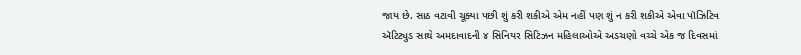જાય છે. સાઠ વટાવી ચૂક્યા પછી શું કરી શકીએ એમ નહીં પણ શું ન કરી શકીએ એવા પૉઝિટિવ ઍટિટ્યુડ સાથે અમદાવાદની ૪ સિનિયર સિટિઝન મહિલાઓએ અડચણો વચ્ચે એક જ દિવસમાં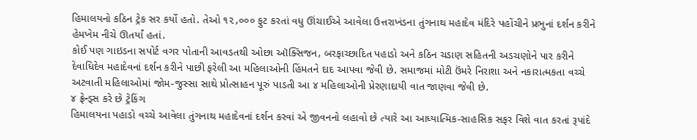હિમાલયનો કઠિન ટ્રેક સર કર્યો હતો. તેઓ ૧૨,૦૦૦ ફુટ કરતાં વધુ ઊંચાઈએ આવેલા ઉત્તરાખંડના તુંગનાથ મહાદેવ મંદિરે પહોંચીને પ્રભુનાં દર્શન કરીને હેમખેમ નીચે ઊતર્યાં હતાં.
કોઈ પણ ગાઇડના સપોર્ટ વગર પોતાની આવડતથી ઓછા ઑક્સિજન, બરફાચ્છાદિત પહાડો અને કઠિન ચડાણ સહિતની અડચણોને પાર કરીને દેવાધિદેવ મહાદેવનાં દર્શન કરીને પાછી ફરેલી આ મહિલાઓની હિંમતને દાદ આપવા જેવી છે. સમાજમાં મોટી ઉંમરે નિરાશા અને નકારાત્મકતા વચ્ચે અટવાતી મહિલાઓમાં જોમ-જુસ્સા સાથે પ્રોત્સાહન પૂરું પાડતી આ ૪ મહિલાઓની પ્રેરણાદાયી વાત જાણવા જેવી છે.
૪ ફ્રેન્ડ્સ કરે છે ટ્રેકિંગ
હિમાલયના પહાડો વચ્ચે આવેલા તુંગનાથ મહાદેવનાં દર્શન કરવાં એ જીવનનો લહાવો છે ત્યારે આ આધ્યાત્મિક-સાહસિક સફર વિશે વાત કરતાં રૂપાંદે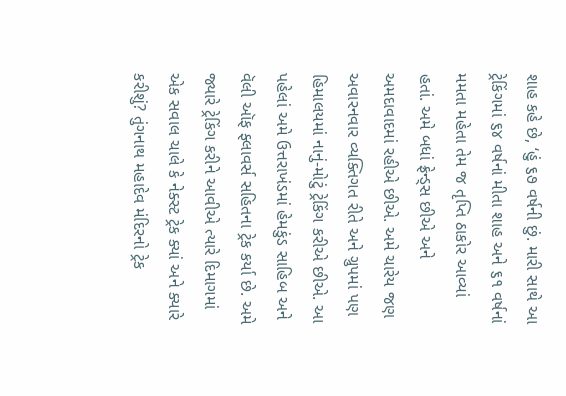શાહ કહે છે, ‘હું ૬૭ વર્ષની છું. મારી સાથે આ ટ્રેકિંગમાં ૬૪ વર્ષનાં મીતા શાહ અને ૬૧ વર્ષનાં મમતા મહેતા તેમ જ તૃપ્તિ ઠાકોર આવ્યાં હતાં. અમે બધાં ફ્રેન્ડ્સ છીએ અને અમદાવાદમાં રહીએ છીએ. અમે ચારેય જણ અવારનવાર વ્યક્તિગત રીતે અને ગ્રુપમાં પણ હિમાલયમાં નાનું-મોટું ટ્રેકિંગ કરીએ છીએ. આ પહેલાં અમે ઉત્તરાખંડમાં હેમકુંડ સાહિબ અને વૅલી ઑફ ફ્લાવર્સ સહિતના ટ્રેક કર્યા છે. અમે જ્યારે ટ્રેકિંગ કરીને આવીએ ત્યારે દિમાગમાં એક સવાલ ચાલે કે નેક્સ્ટ ટ્રેક ક્યાં અને ક્યારે કરીશું? તુંગનાથ મહાદેવ મંદિરનો ટ્રેક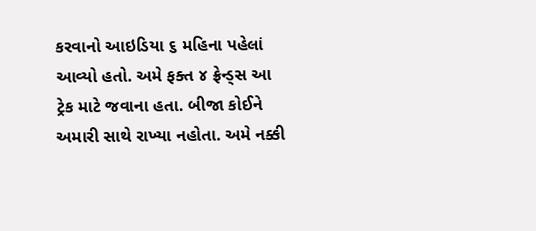કરવાનો આઇડિયા ૬ મહિના પહેલાં આવ્યો હતો. અમે ફક્ત ૪ ફ્રેન્ડ્સ આ ટ્રેક માટે જવાના હતા. બીજા કોઈને અમારી સાથે રાખ્યા નહોતા. અમે નક્કી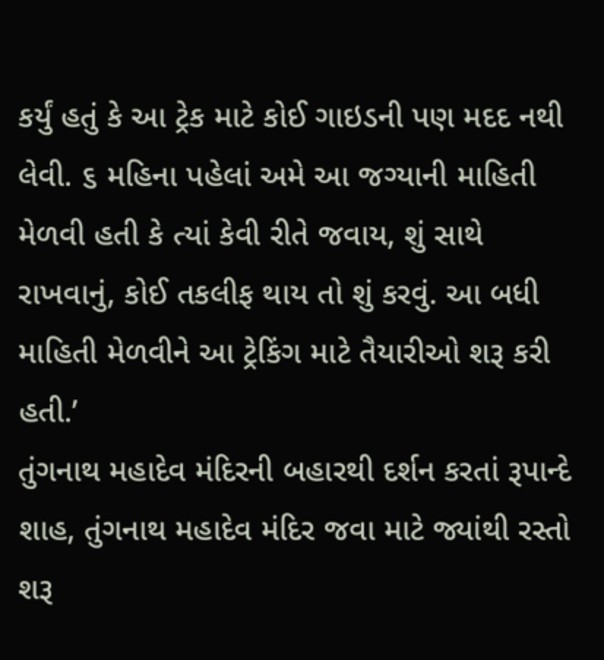કર્યું હતું કે આ ટ્રેક માટે કોઈ ગાઇડની પણ મદદ નથી લેવી. ૬ મહિના પહેલાં અમે આ જગ્યાની માહિતી મેળવી હતી કે ત્યાં કેવી રીતે જવાય, શું સાથે રાખવાનું, કોઈ તકલીફ થાય તો શું કરવું. આ બધી માહિતી મેળવીને આ ટ્રેકિંગ માટે તૈયારીઓ શરૂ કરી હતી.’
તુંગનાથ મહાદેવ મંદિરની બહારથી દર્શન કરતાં રૂપાન્દે શાહ, તુંગનાથ મહાદેવ મંદિર જવા માટે જ્યાંથી રસ્તો શરૂ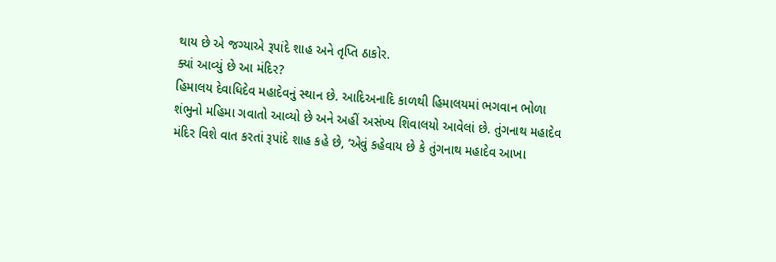થાય છે એ જગ્યાએ રૂપાંદે શાહ અને તૃપ્તિ ઠાકોર.
ક્યાં આવ્યું છે આ મંદિર?
હિમાલય દેવાધિદેવ મહાદેવનું સ્થાન છે. આદિઅનાદિ કાળથી હિમાલયમાં ભગવાન ભોળા શંભુનો મહિમા ગવાતો આવ્યો છે અને અહીં અસંખ્ય શિવાલયો આવેલાં છે. તુંગનાથ મહાદેવ મંદિર વિશે વાત કરતાં રૂપાંદે શાહ કહે છે, ‘એવું કહેવાય છે કે તુંગનાથ મહાદેવ આખા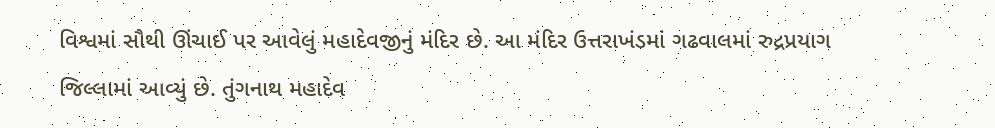વિશ્વમાં સૌથી ઊંચાઈ પર આવેલું મહાદેવજીનું મંદિર છે. આ મંદિર ઉત્તરાખંડમાં ગઢવાલમાં રુદ્રપ્રયાગ જિલ્લામાં આવ્યું છે. તુંગનાથ મહાદેવ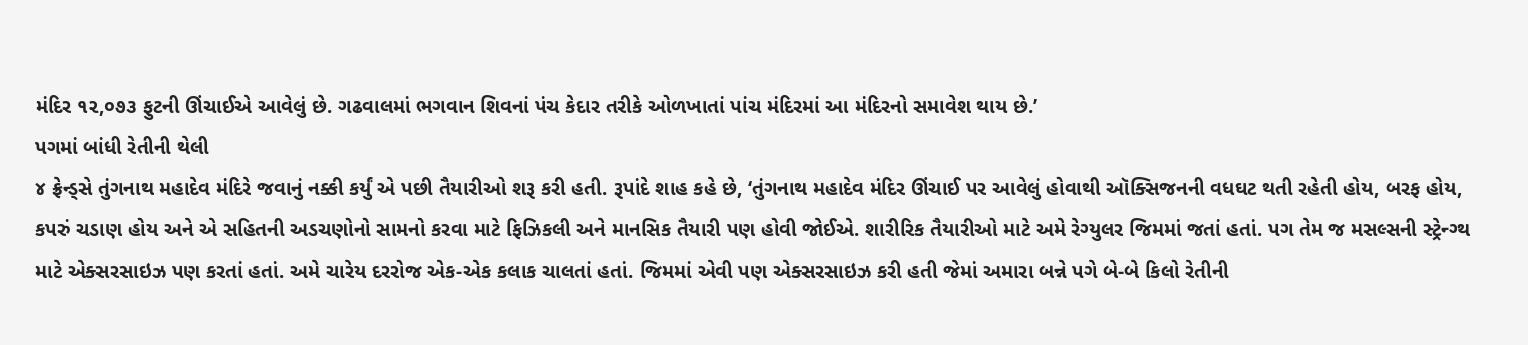મંદિર ૧૨,૦૭૩ ફુટની ઊંચાઈએ આવેલું છે. ગઢવાલમાં ભગવાન શિવનાં પંચ કેદાર તરીકે ઓળખાતાં પાંચ મંદિરમાં આ મંદિરનો સમાવેશ થાય છે.’
પગમાં બાંધી રેતીની થેલી
૪ ફ્રેન્ડ્સે તુંગનાથ મહાદેવ મંદિરે જવાનું નક્કી કર્યું એ પછી તૈયારીઓ શરૂ કરી હતી. રૂપાંદે શાહ કહે છે, ‘તુંગનાથ મહાદેવ મંદિર ઊંચાઈ પર આવેલું હોવાથી ઑક્સિજનની વધઘટ થતી રહેતી હોય, બરફ હોય, કપરું ચડાણ હોય અને એ સહિતની અડચણોનો સામનો કરવા માટે ફિઝિકલી અને માનસિક તૈયારી પણ હોવી જોઈએ. શારીરિક તૈયારીઓ માટે અમે રેગ્યુલર જિમમાં જતાં હતાં. પગ તેમ જ મસલ્સની સ્ટ્રેન્ગ્થ માટે એક્સરસાઇઝ પણ કરતાં હતાં. અમે ચારેય દરરોજ એક-એક કલાક ચાલતાં હતાં. જિમમાં એવી પણ એક્સરસાઇઝ કરી હતી જેમાં અમારા બન્ને પગે બે-બે કિલો રેતીની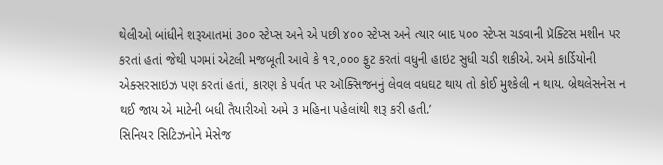થેલીઓ બાંધીને શરૂઆતમાં ૩૦૦ સ્ટેપ્સ અને એ પછી ૪૦૦ સ્ટેપ્સ અને ત્યાર બાદ ૫૦૦ સ્ટેપ્સ ચડવાની પ્રૅક્ટિસ મશીન પર કરતાં હતાં જેથી પગમાં એટલી મજબૂતી આવે કે ૧૨,૦૦૦ ફુટ કરતાં વધુની હાઇટ સુધી ચડી શકીએ. અમે કાર્ડિયોની એક્સરસાઇઝ પણ કરતાં હતાં, કારણ કે પર્વત પર ઑક્સિજનનું લેવલ વધઘટ થાય તો કોઈ મુશ્કેલી ન થાય. બ્રેથલેસનેસ ન થઈ જાય એ માટેની બધી તૈયારીઓ અમે ૩ મહિના પહેલાંથી શરૂ કરી હતી.’
સિનિયર સિટિઝનોને મેસેજ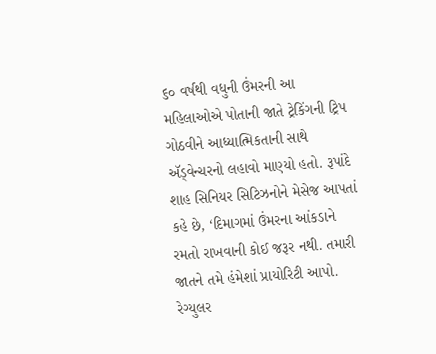૬૦ વર્ષથી વધુની ઉંમરની આ મહિલાઓએ પોતાની જાતે ટ્રેકિંગની ટ્રિપ ગોઠવીને આધ્યાત્મિકતાની સાથે ઍડ્વેન્ચરનો લહાવો માણ્યો હતો. રૂપાંદે શાહ સિનિયર સિટિઝનોને મેસેજ આપતાં કહે છે, ‘દિમાગમાં ઉંમરના આંકડાને રમતો રાખવાની કોઈ જરૂર નથી. તમારી જાતને તમે હંમેશાં પ્રાયોરિટી આપો. રેગ્યુલર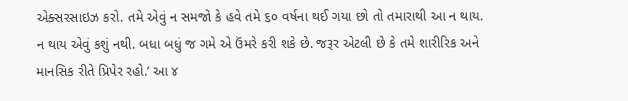એક્સરસાઇઝ કરો. તમે એવું ન સમજો કે હવે તમે ૬૦ વર્ષના થઈ ગયા છો તો તમારાથી આ ન થાય. ન થાય એવું કશું નથી. બધા બધું જ ગમે એ ઉંમરે કરી શકે છે. જરૂર એટલી છે કે તમે શારીરિક અને માનસિક રીતે પ્રિપેર રહો.’ આ ૪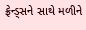ફ્રેન્ડ્સને સાથે મળીને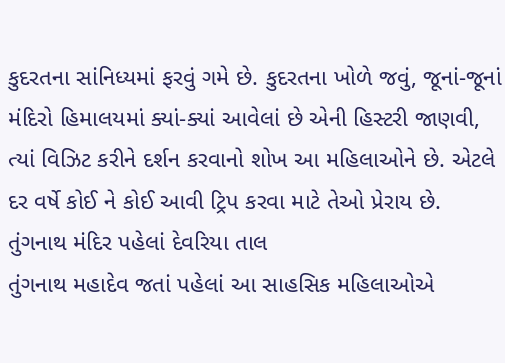કુદરતના સાંનિધ્યમાં ફરવું ગમે છે. કુદરતના ખોળે જવું, જૂનાં-જૂનાં મંદિરો હિમાલયમાં ક્યાં-ક્યાં આવેલાં છે એની હિસ્ટરી જાણવી, ત્યાં વિઝિટ કરીને દર્શન કરવાનો શોખ આ મહિલાઓને છે. એટલે દર વર્ષે કોઈ ને કોઈ આવી ટ્રિપ કરવા માટે તેઓ પ્રેરાય છે.
તુંગનાથ મંદિર પહેલાં દેવરિયા તાલ
તુંગનાથ મહાદેવ જતાં પહેલાં આ સાહસિક મહિલાઓએ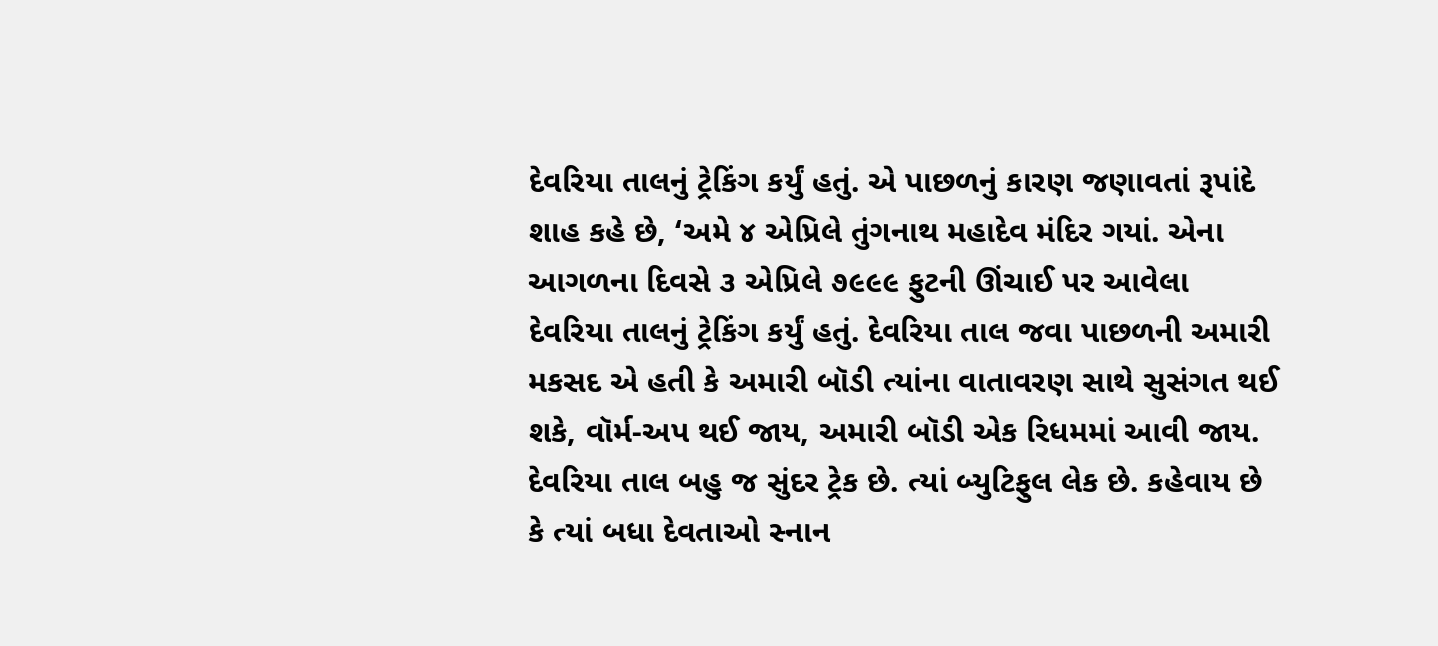દેવરિયા તાલનું ટ્રેકિંગ કર્યું હતું. એ પાછળનું કારણ જણાવતાં રૂપાંદે શાહ કહે છે, ‘અમે ૪ એપ્રિલે તુંગનાથ મહાદેવ મંદિર ગયાં. એના આગળના દિવસે ૩ એપ્રિલે ૭૯૯૯ ફુટની ઊંચાઈ પર આવેલા દેવરિયા તાલનું ટ્રેકિંગ કર્યું હતું. દેવરિયા તાલ જવા પાછળની અમારી મકસદ એ હતી કે અમારી બૉડી ત્યાંના વાતાવરણ સાથે સુસંગત થઈ શકે, વૉર્મ-અપ થઈ જાય, અમારી બૉડી એક રિધમમાં આવી જાય. દેવરિયા તાલ બહુ જ સુંદર ટ્રેક છે. ત્યાં બ્યુટિફુલ લેક છે. કહેવાય છે કે ત્યાં બધા દેવતાઓ સ્નાન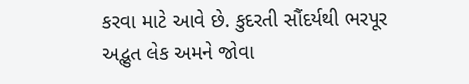કરવા માટે આવે છે. કુદરતી સૌંદર્યથી ભરપૂર અદ્ભુત લેક અમને જોવા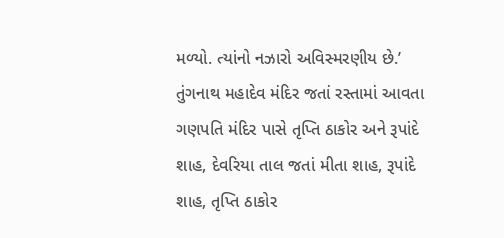મળ્યો. ત્યાંનો નઝારો અવિસ્મરણીય છે.’
તુંગનાથ મહાદેવ મંદિર જતાં રસ્તામાં આવતા ગણપતિ મંદિર પાસે તૃપ્તિ ઠાકોર અને રૂપાંદે શાહ, દેવરિયા તાલ જતાં મીતા શાહ, રૂપાંદે શાહ, તૃપ્તિ ઠાકોર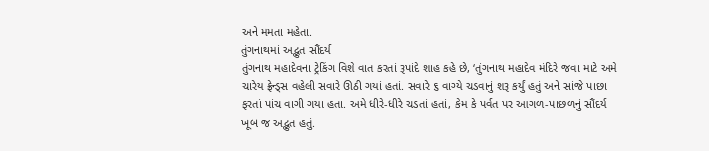અને મમતા મહેતા.
તુંગનાથમાં અદ્ભુત સૌંદર્ય
તુંગનાથ મહાદેવના ટ્રેકિંગ વિશે વાત કરતાં રૂપાંદે શાહ કહે છે, ‘તુંગનાથ મહાદેવ મંદિરે જવા માટે અમે ચારેય ફ્રેન્ડ્સ વહેલી સવારે ઊઠી ગયાં હતાં. સવારે ૬ વાગ્યે ચડવાનું શરૂ કર્યું હતું અને સાંજે પાછા ફરતાં પાંચ વાગી ગયા હતા. અમે ધીરે-ધીરે ચડતાં હતાં, કેમ કે પર્વત પર આગળ-પાછળનું સૌંદર્ય ખૂબ જ અદ્ભુત હતું.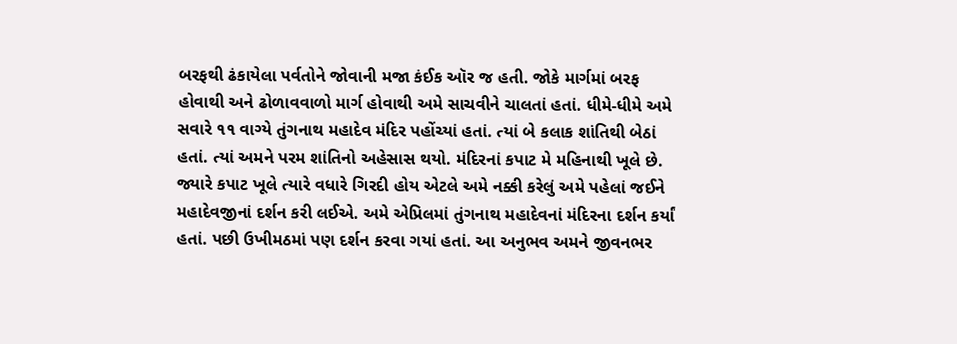બરફથી ઢંકાયેલા પર્વતોને જોવાની મજા કંઈક ઑર જ હતી. જોકે માર્ગમાં બરફ હોવાથી અને ઢોળાવવાળો માર્ગ હોવાથી અમે સાચવીને ચાલતાં હતાં. ધીમે-ધીમે અમે સવારે ૧૧ વાગ્યે તુંગનાથ મહાદેવ મંદિર પહોંચ્યાં હતાં. ત્યાં બે કલાક શાંતિથી બેઠાં હતાં. ત્યાં અમને પરમ શાંતિનો અહેસાસ થયો. મંદિરનાં કપાટ મે મહિનાથી ખૂલે છે. જ્યારે કપાટ ખૂલે ત્યારે વધારે ગિરદી હોય એટલે અમે નક્કી કરેલું અમે પહેલાં જઈને મહાદેવજીનાં દર્શન કરી લઈએ. અમે એપ્રિલમાં તુંગનાથ મહાદેવનાં મંદિરના દર્શન કર્યાં હતાં. પછી ઉખીમઠમાં પણ દર્શન કરવા ગયાં હતાં. આ અનુભવ અમને જીવનભર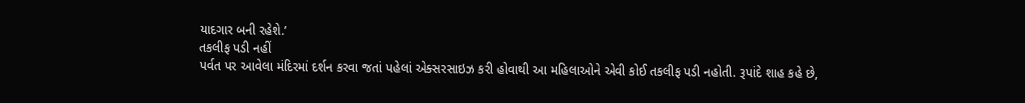યાદગાર બની રહેશે.’
તકલીફ પડી નહીં
પર્વત પર આવેલા મંદિરમાં દર્શન કરવા જતાં પહેલાં એક્સરસાઇઝ કરી હોવાથી આ મહિલાઓને એવી કોઈ તકલીફ પડી નહોતી. રૂપાંદે શાહ કહે છે,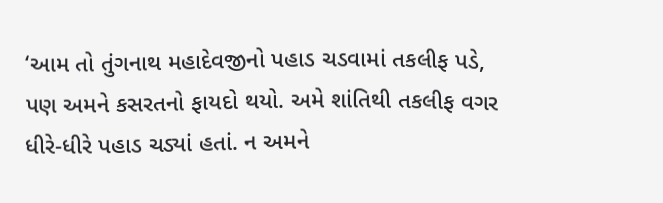‘આમ તો તુંગનાથ મહાદેવજીનો પહાડ ચડવામાં તકલીફ પડે, પણ અમને કસરતનો ફાયદો થયો. અમે શાંતિથી તકલીફ વગર ધીરે-ધીરે પહાડ ચડ્યાં હતાં. ન અમને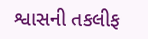શ્વાસની તકલીફ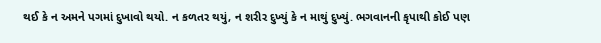થઈ કે ન અમને પગમાં દુખાવો થયો. ન કળતર થયું, ન શરીર દુખ્યું કે ન માથું દુખ્યું. ભગવાનની કૃપાથી કોઈ પણ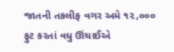જાતની તકલીફ વગર અમે ૧૨,૦૦૦ ફુટ કરતાં વધુ ઊંચાઈએ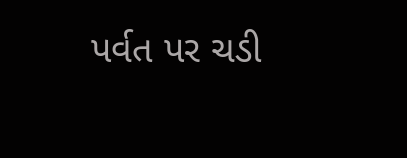પર્વત પર ચડી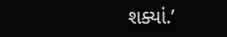શક્યાં.’